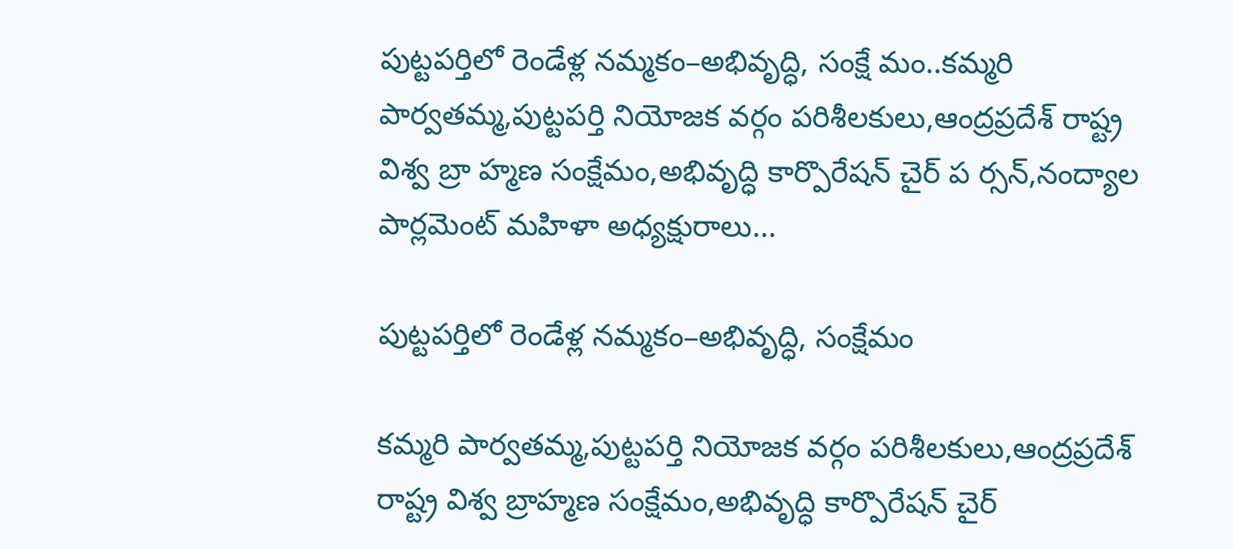పుట్టపర్తిలో రెండేళ్ల నమ్మకం–అభివృద్ధి, సంక్షే మం..కమ్మరి పార్వతమ్మ,పుట్టపర్తి నియోజక వర్గం పరిశీలకులు,ఆంద్రప్రదేశ్ రాష్ట్ర విశ్వ బ్రా హ్మణ సంక్షేమం,అభివృద్ధి కార్పొరేషన్ చైర్ ప ర్సన్,నంద్యాల పార్లమెంట్ మహిళా అధ్యక్షురాలు...

పుట్టపర్తిలో రెండేళ్ల నమ్మకం–అభివృద్ధి, సంక్షేమం

కమ్మరి పార్వతమ్మ,పుట్టపర్తి నియోజక వర్గం పరిశీలకులు,ఆంద్రప్రదేశ్ రాష్ట్ర విశ్వ బ్రాహ్మణ సంక్షేమం,అభివృద్ధి కార్పొరేషన్ చైర్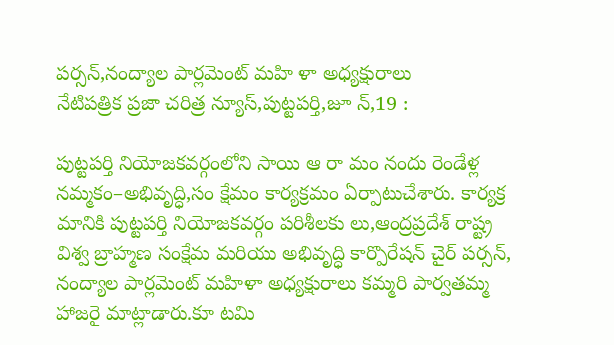పర్సన్,నంద్యాల పార్లమెంట్ మహి ళా అధ్యక్షురాలు
నేటిపత్రిక ప్రజా చరిత్ర న్యూస్,పుట్టపర్తి,జూ న్,19 :

పుట్టపర్తి నియోజకవర్గంలోని సాయి ఆ రా మం నందు రెండేళ్ల నమ్మకం–అభివృద్ధి,సం క్షేమం కార్యక్రమం ఏర్పాటుచేశారు. కార్యక్ర మానికి పుట్టపర్తి నియోజకవర్గం పరిశీలకు లు,ఆంద్రప్రదేశ్ రాష్ట్ర విశ్వ బ్రాహ్మణ సంక్షేమ మరియు అభివృద్ధి కార్పొరేషన్ చైర్ పర్సన్, నంద్యాల పార్లమెంట్ మహిళా అధ్యక్షురాలు కమ్మరి పార్వతమ్మ హాజరై మాట్లాడారు.కూ టమి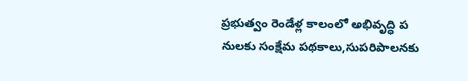ప్రభుత్వం రెండేళ్ల కాలంలో అభివృద్ధి ప నులకు సంక్షేమ పథకాలు,సుపరిపాలనకు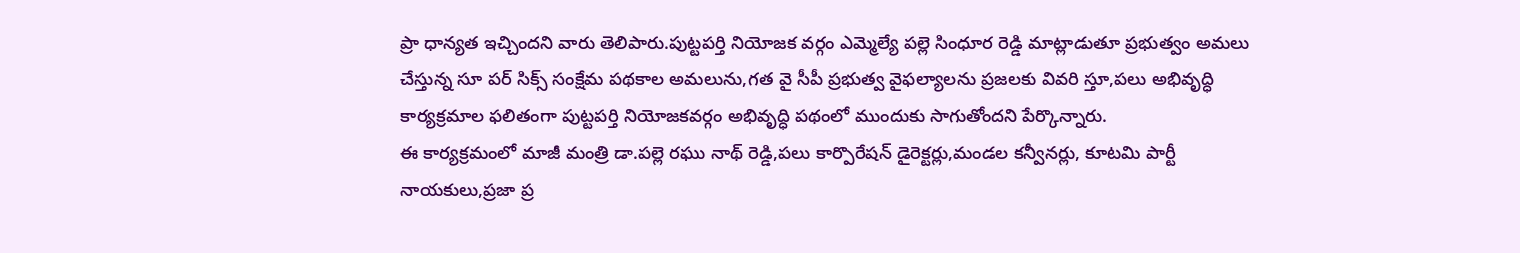ప్రా ధాన్యత ఇచ్చిందని వారు తెలిపారు.పుట్టపర్తి నియోజక వర్గం ఎమ్మెల్యే పల్లె సింధూర రెడ్డి మాట్లాడుతూ ప్రభుత్వం అమలు చేస్తున్న సూ పర్ సిక్స్ సంక్షేమ పథకాల అమలును,గత వై సీపీ ప్రభుత్వ వైఫల్యాలను ప్రజలకు వివరి స్తూ,పలు అభివృద్ధి కార్యక్రమాల ఫలితంగా పుట్టపర్తి నియోజకవర్గం అభివృద్ధి పథంలో ముందుకు సాగుతోందని పేర్కొన్నారు.
ఈ కార్యక్రమంలో మాజీ మంత్రి డా.పల్లె రఘు నాథ్ రెడ్డి,పలు కార్పొరేషన్ డైరెక్టర్లు,మండల కన్వీనర్లు, కూటమి పార్టీ నాయకులు,ప్రజా ప్ర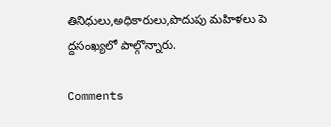తినిధులు,అధికారులు,పొదుపు మహిళలు పె ద్దసంఖ్యలో పాల్గొన్నారు.

Comments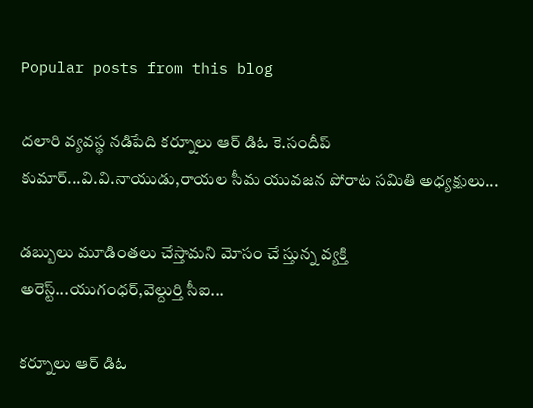Popular posts from this blog

దలారి వ్యవస్థ నడిపేది కర్నూలు ఆర్ డిఓ కె.సందీప్ కుమార్...వి.వి.నాయుడు,రాయల సీమ యువజన పోరాట సమితి అధ్యక్షులు...

డబ్బులు మూడింతలు చేస్తామని మోసం చే స్తున్న వ్యక్తి అరెస్ట్...యుగంధర్,వెల్దుర్తి సీఐ...

కర్నూలు ఆర్ డిఓ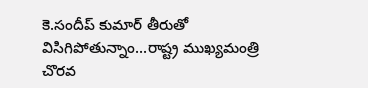కె.సందీప్ కుమార్ తీరుతో విసిగిపోతున్నాం...రాష్ట్ర ముఖ్యమంత్రి చొరవ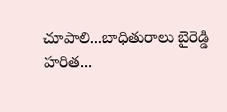చూపాలి...బాధితురాలు బైరెడ్డి హరిత...